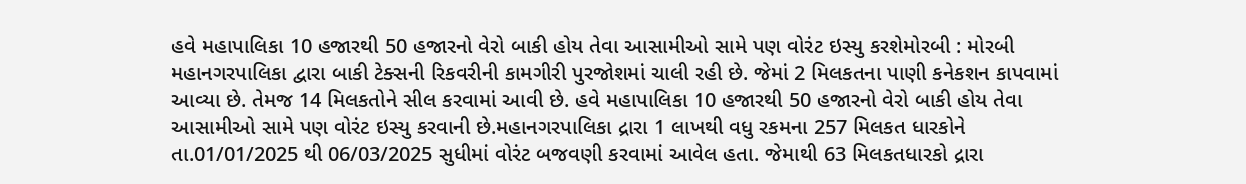હવે મહાપાલિકા 10 હજારથી 50 હજારનો વેરો બાકી હોય તેવા આસામીઓ સામે પણ વોરંટ ઇસ્યુ કરશેમોરબી : મોરબી મહાનગરપાલિકા દ્વારા બાકી ટેક્સની રિકવરીની કામગીરી પુરજોશમાં ચાલી રહી છે. જેમાં 2 મિલકતના પાણી કનેકશન કાપવામાં આવ્યા છે. તેમજ 14 મિલકતોને સીલ કરવામાં આવી છે. હવે મહાપાલિકા 10 હજારથી 50 હજારનો વેરો બાકી હોય તેવા આસામીઓ સામે પણ વોરંટ ઇસ્યુ કરવાની છે.મહાનગરપાલિકા દ્રારા 1 લાખથી વધુ રકમના 257 મિલકત ધારકોને તા.01/01/2025 થી 06/03/2025 સુધીમાં વોરંટ બજવણી કરવામાં આવેલ હતા. જેમાથી 63 મિલકતધારકો દ્રારા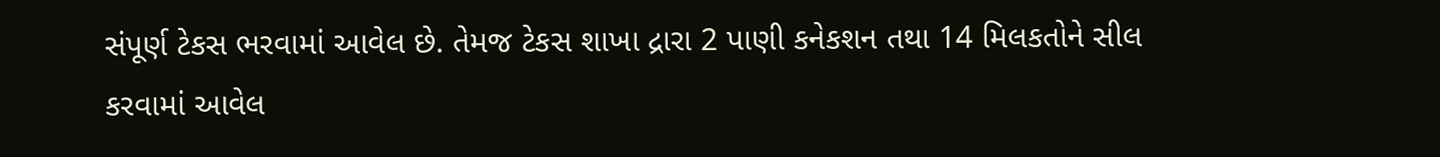સંપૂર્ણ ટેકસ ભરવામાં આવેલ છે. તેમજ ટેકસ શાખા દ્રારા 2 પાણી કનેકશન તથા 14 મિલકતોને સીલ કરવામાં આવેલ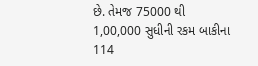છે. તેમજ 75000 થી 1,00,000 સુધીની રકમ બાકીના 114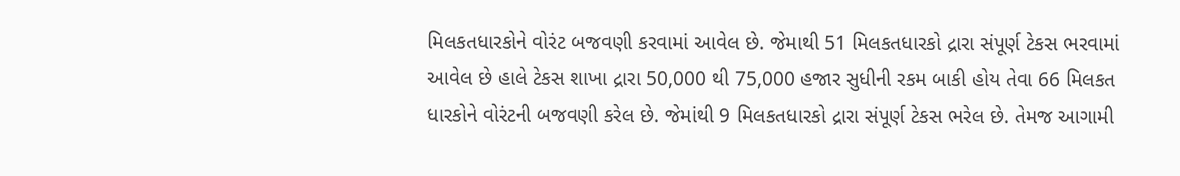મિલકતધારકોને વોરંટ બજવણી કરવામાં આવેલ છે. જેમાથી 51 મિલકતધારકો દ્રારા સંપૂર્ણ ટેકસ ભરવામાં આવેલ છે હાલે ટેકસ શાખા દ્રારા 50,000 થી 75,000 હજાર સુધીની રકમ બાકી હોય તેવા 66 મિલકત ધારકોને વોરંટની બજવણી કરેલ છે. જેમાંથી 9 મિલકતધારકો દ્રારા સંપૂર્ણ ટેકસ ભરેલ છે. તેમજ આગામી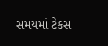સમયમાં ટેકસ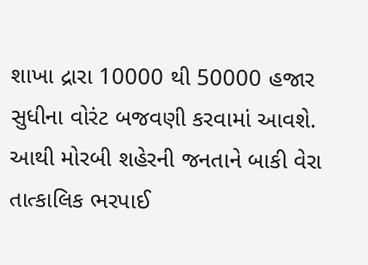શાખા દ્રારા 10000 થી 50000 હજાર સુધીના વોરંટ બજવણી કરવામાં આવશે. આથી મોરબી શહેરની જનતાને બાકી વેરા તાત્કાલિક ભરપાઈ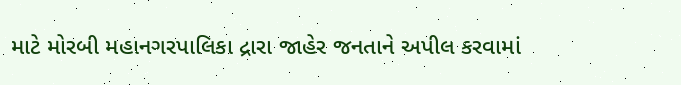માટે મોરબી મહાનગરપાલિકા દ્રારા જાહેર જનતાને અપીલ કરવામાં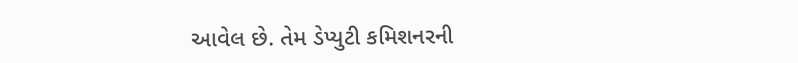આવેલ છે. તેમ ડેપ્યુટી કમિશનરની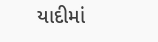યાદીમાં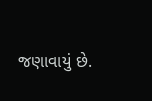જણાવાયું છે.